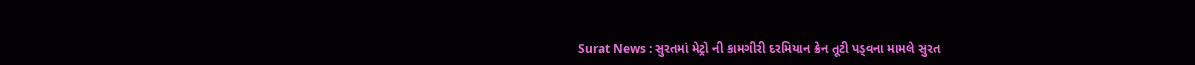Surat News : સુરતમાં મેટ્રો ની કામગીરી દરમિયાન ક્રેન તૂટી પડ્વના મામલે સુરત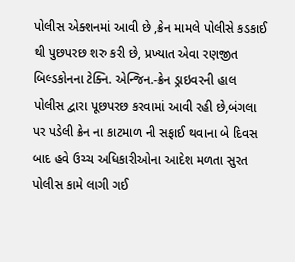પોલીસ એક્શનમાં આવી છે ,ક્રેન મામલે પોલીસે કડકાઈ થી પુછપરછ શરુ કરી છે, પ્રખ્યાત એવા રણજીત બિલ્ડકોનના ટેક્નિ. એન્જિન.-ક્રેન ડ્રાઇવરની હાલ પોલીસ દ્વારા પૂછપરછ કરવામાં આવી રહી છે,બંગલા પર પડેલી ક્રેન ના કાટમાળ ની સફાઈ થવાના બે દિવસ બાદ હવે ઉચ્ચ અધિકારીઓના આદેશ મળતા સુરત પોલીસ કામે લાગી ગઈ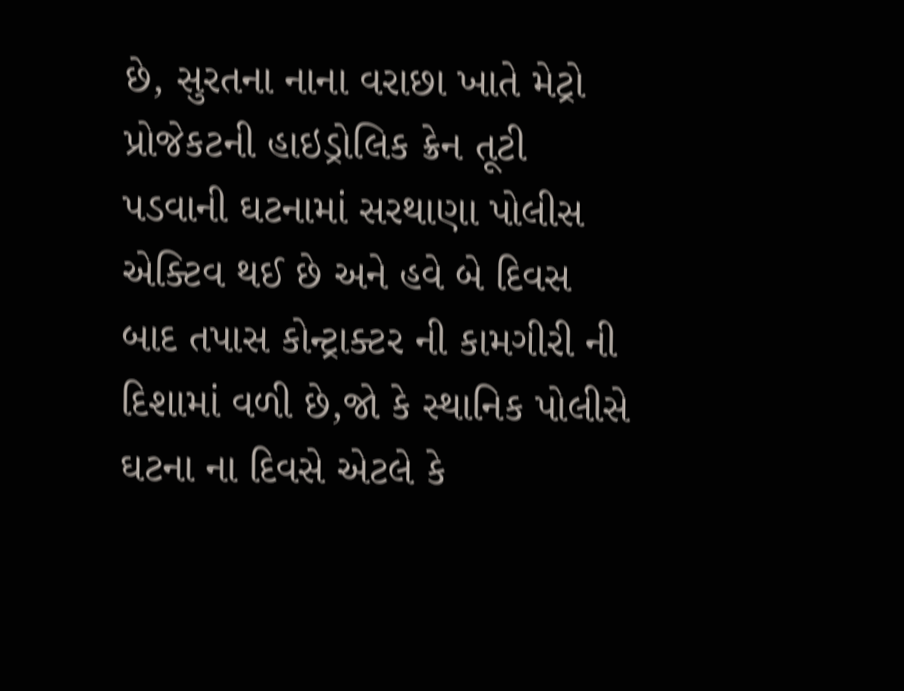છે, સુરતના નાના વરાછા ખાતે મેટ્રો પ્રોજેકટની હાઇડ્રોલિક ક્રેન તૂટી પડવાની ઘટનામાં સરથાણા પોલીસ એક્ટિવ થઈ છે અને હવે બે દિવસ બાદ તપાસ કોન્ટ્રાક્ટર ની કામગીરી ની દિશામાં વળી છે,જો કે સ્થાનિક પોલીસે ઘટના ના દિવસે એટલે કે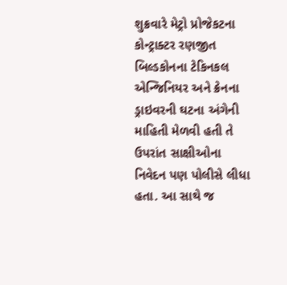શુક્રવારે મેટ્રો પ્રોજેકટના કોન્ટ્રાક્ટર રણજીત બિલ્ડકોનના ટેકિનકલ એન્જિનિયર અને ક્રેનના ડ્રાઇવરની ઘટના અંગેની માહિતી મેળવી હતી તે ઉપરાંત સાક્ષીઓના નિવેદન પણ પોલીસે લીધા હતા. આ સાથે જ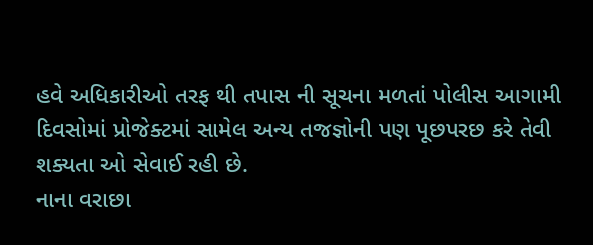હવે અધિકારીઓ તરફ થી તપાસ ની સૂચના મળતાં પોલીસ આગામી દિવસોમાં પ્રોજેક્ટમાં સામેલ અન્ય તજજ્ઞોની પણ પૂછપરછ કરે તેવી શક્યતા ઓ સેવાઈ રહી છે.
નાના વરાછા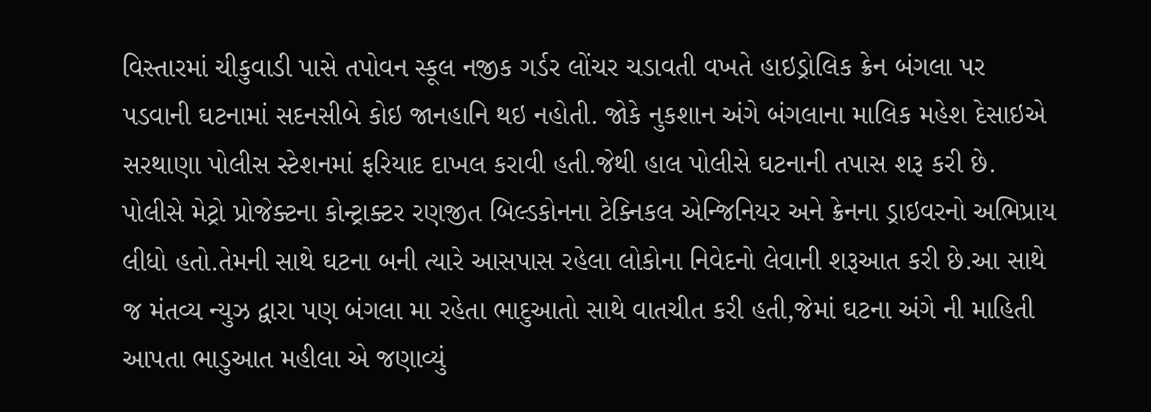વિસ્તારમાં ચીકુવાડી પાસે તપોવન સ્કૂલ નજીક ગર્ડર લોંચર ચડાવતી વખતે હાઇડ્રોલિક ક્રેન બંગલા પર પડવાની ઘટનામાં સદનસીબે કોઇ જાનહાનિ થઇ નહોતી. જોકે નુકશાન અંગે બંગલાના માલિક મહેશ દેસાઇએ સરથાણા પોલીસ સ્ટેશનમાં ફરિયાદ દાખલ કરાવી હતી.જેથી હાલ પોલીસે ઘટનાની તપાસ શરૂ કરી છે. પોલીસે મેટ્રો પ્રોજેક્ટના કોન્ટ્રાક્ટર રણજીત બિલ્ડકોનના ટેક્નિકલ એન્જિનિયર અને ક્રેનના ડ્રાઇવરનો અભિપ્રાય લીધો હતો.તેમની સાથે ઘટના બની ત્યારે આસપાસ રહેલા લોકોના નિવેદનો લેવાની શરૂઆત કરી છે.આ સાથે જ મંતવ્ય ન્યુઝ દ્વારા પણ બંગલા મા રહેતા ભાદુઆતો સાથે વાતચીત કરી હતી,જેમાં ઘટના અંગે ની માહિતી આપતા ભાડુઆત મહીલા એ જણાવ્યું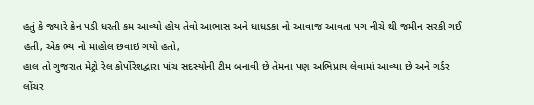હતું કે જ્યારે ક્રેન પડી ધરતી કમ આવ્યો હોય તેવો આભાસ અને ધાધડકા નો આવાજ આવતા પગ નીચે થી જમીન સરકી ગઈ હતી, એક ભ્ય નો માહોલ છવાઇ ગયો હતો,
હાલ તો ગુજરાત મેટ્રો રેલ કોર્પોરેશદ્વારા પાંચ સદસ્યોની ટીમ બનાવી છે તેમના પણ અભિપ્રાય લેવામાં આવ્યા છે અને ગર્ડર લોંચર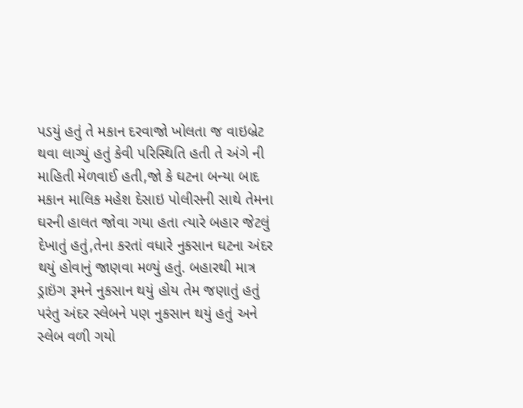પડયું હતું તે મકાન દરવાજો ખોલતા જ વાઇબ્રેટ થવા લાગ્યું હતું કેવી પરિસ્થિતિ હતી તે અંગે ની માહિતી મેળવાઈ હતી,જો કે ઘટના બન્યા બાદ મકાન માલિક મહેશ દેસાઇ પોલીસની સાથે તેમના ઘરની હાલત જોવા ગયા હતા ત્યારે બહાર જેટલું દેખાતું હતું,તેના કરતાં વધારે નુકસાન ઘટના અંદર થયું હોવાનું જાણવા મળ્યું હતું. બહારથી માત્ર ડ્રાઇંગ રૂમને નુકસાન થયું હોય તેમ જણાતું હતું પરંતુ અંદર સ્લેબને પણ નુકસાન થયું હતું અને સ્લેબ વળી ગયો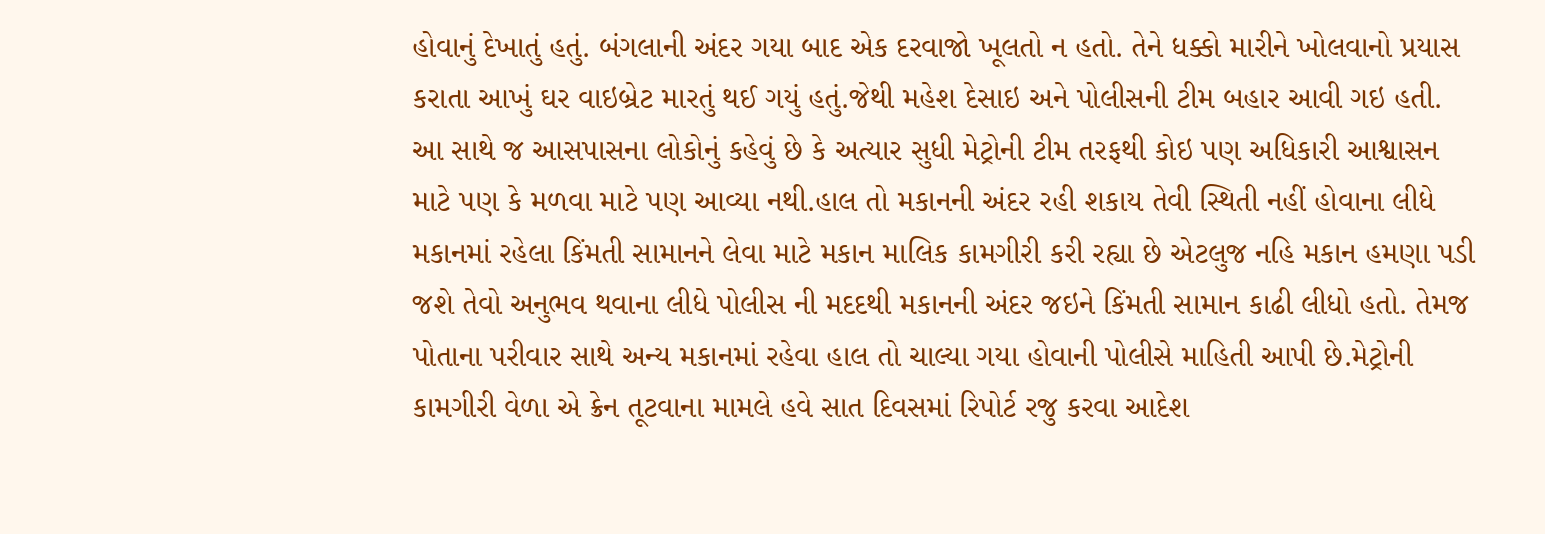હોવાનું દેખાતું હતું. બંગલાની અંદર ગયા બાદ એક દરવાજો ખૂલતો ન હતો. તેને ધક્કો મારીને ખોલવાનો પ્રયાસ કરાતા આખું ઘર વાઇબ્રેટ મારતું થઈ ગયું હતું.જેથી મહેશ દેસાઇ અને પોલીસની ટીમ બહાર આવી ગઇ હતી.
આ સાથે જ આસપાસના લોકોનું કહેવું છે કે અત્યાર સુધી મેટ્રોની ટીમ તરફથી કોઇ પણ અધિકારી આશ્વાસન માટે પણ કે મળવા માટે પણ આવ્યા નથી.હાલ તો મકાનની અંદર રહી શકાય તેવી સ્થિતી નહીં હોવાના લીધે મકાનમાં રહેલા કિંમતી સામાનને લેવા માટે મકાન માલિક કામગીરી કરી રહ્યા છે એટલુજ નહિ મકાન હમણા પડી જશે તેવો અનુભવ થવાના લીધે પોલીસ ની મદદથી મકાનની અંદર જઇને કિંમતી સામાન કાઢી લીધો હતો. તેમજ પોતાના પરીવાર સાથે અન્ય મકાનમાં રહેવા હાલ તો ચાલ્યા ગયા હોવાની પોલીસે માહિતી આપી છે.મેટ્રોની કામગીરી વેળા એ ક્રેન તૂટવાના મામલે હવે સાત દિવસમાં રિપોર્ટ રજુ કરવા આદેશ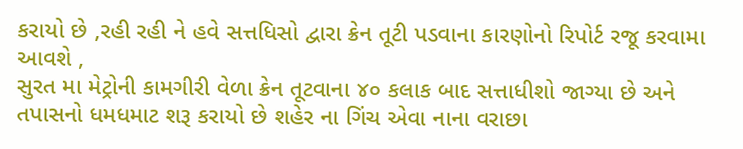કરાયો છે ,રહી રહી ને હવે સત્તધિસો દ્વારા ક્રેન તૂટી પડવાના કારણોનો રિપોર્ટ રજૂ કરવામા આવશે ,
સુરત મા મેટ્રોની કામગીરી વેળા ક્રેન તૂટવાના ૪૦ કલાક બાદ સત્તાધીશો જાગ્યા છે અને તપાસનો ધમધમાટ શરૂ કરાયો છે શહેર ના ગિંચ એવા નાના વરાછા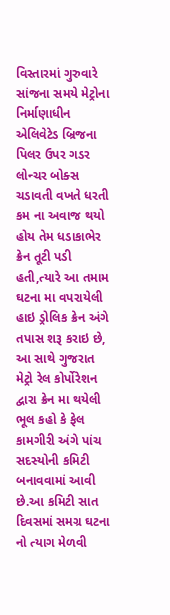વિસ્તારમાં ગુરુવારે સાંજના સમયે મેટ્રોના નિર્માણાધીન એલિવેટેડ બ્રિજના પિલર ઉપર ગડર લોન્ચર બોક્સ ચડાવતી વખતે ધરતી કમ ના અવાજ થયો હોય તેમ ધડાકાભેર ક્રેન તૂટી પડી હતી,ત્યારે આ તમામ ઘટના મા વપરાયેલી હાઇ ડ્રોલિક ક્રેન અંગે તપાસ શરૂ કરાઇ છે, આ સાથે ગુજરાત મેટ્રો રેલ કોર્પોરેશન દ્વારા ક્રેન મા થયેલી ભૂલ કહો કે ફેલ કામગીરી અંગે પાંચ સદસ્યોની કમિટી બનાવવામાં આવી છે.આ કમિટી સાત દિવસમાં સમગ્ર ઘટના નો ત્યાગ મેળવી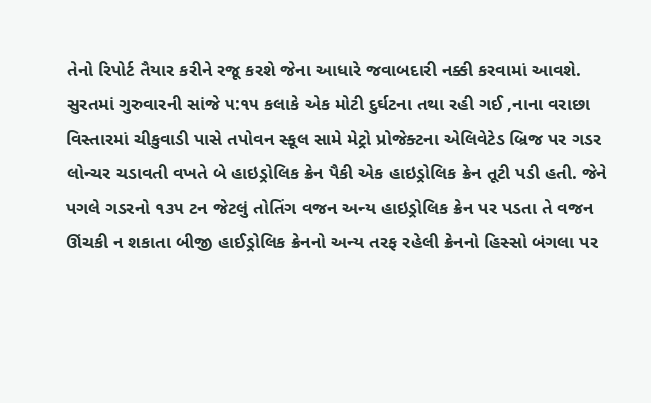તેનો રિપોર્ટ તૈયાર કરીને રજૂ કરશે જેના આધારે જવાબદારી નક્કી કરવામાં આવશે.
સુરતમાં ગુરુવારની સાંજે ૫:૧૫ કલાકે એક મોટી દુર્ઘટના તથા રહી ગઈ ,નાના વરાછા વિસ્તારમાં ચીકુવાડી પાસે તપોવન સ્કૂલ સામે મેટ્રો પ્રોજેક્ટના એલિવેટેડ બ્રિજ પર ગડર લોન્ચર ચડાવતી વખતે બે હાઇડ્રોલિક ક્રેન પૈકી એક હાઇડ્રોલિક ક્રેન તૂટી પડી હતી. જેને પગલે ગડરનો ૧૩૫ ટન જેટલું તોતિંગ વજન અન્ય હાઇડ્રોલિક ક્રેન પર પડતા તે વજન ઊંચકી ન શકાતા બીજી હાઈડ્રોલિક ક્રેનનો અન્ય તરફ રહેલી ક્રેનનો હિસ્સો બંગલા પર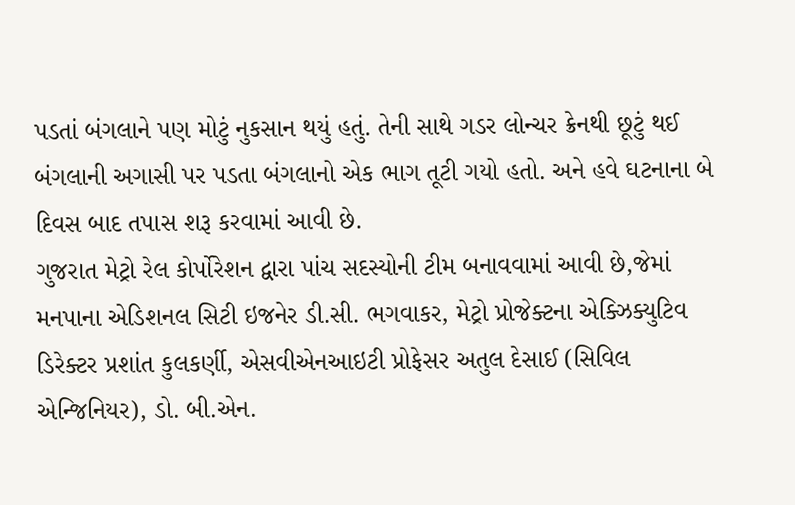પડતાં બંગલાને પણ મોટું નુકસાન થયું હતું. તેની સાથે ગડર લોન્ચર ક્રેનથી છૂટું થઈ બંગલાની અગાસી પર પડતા બંગલાનો એક ભાગ તૂટી ગયો હતો. અને હવે ઘટનાના બે દિવસ બાદ તપાસ શરૂ કરવામાં આવી છે.
ગુજરાત મેટ્રો રેલ કોર્પોરેશન દ્વારા પાંચ સદસ્યોની ટીમ બનાવવામાં આવી છે,જેમાં મનપાના એડિશનલ સિટી ઇજનેર ડી.સી. ભગવાકર, મેટ્રો પ્રોજેક્ટના એક્ઝિક્યુટિવ ડિરેક્ટર પ્રશાંત કુલકર્ણી, એસવીએનઆઇટી પ્રોફેસર અતુલ દેસાઈ (સિવિલ એન્જિનિયર), ડો. બી.એન.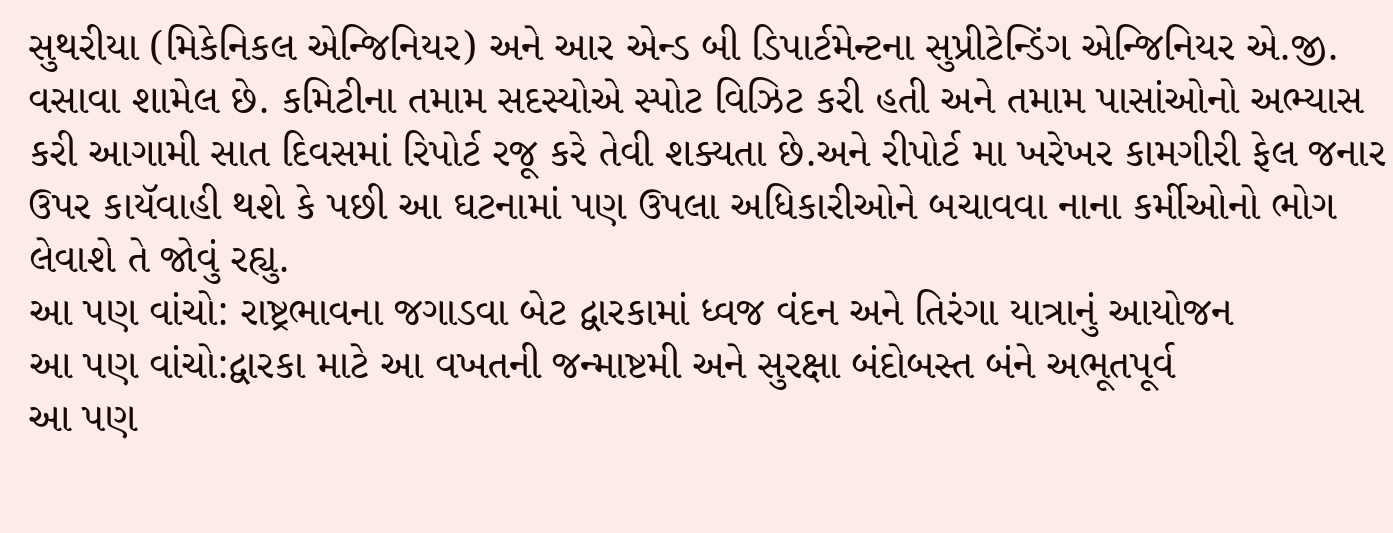સુથરીયા (મિકેનિકલ એન્જિનિયર) અને આર એન્ડ બી ડિપાર્ટમેન્ટના સુપ્રીટેન્ડિંગ એન્જિનિયર એ.જી. વસાવા શામેલ છે. કમિટીના તમામ સદસ્યોએ સ્પોટ વિઝિટ કરી હતી અને તમામ પાસાંઓનો અભ્યાસ કરી આગામી સાત દિવસમાં રિપોર્ટ રજૂ કરે તેવી શક્યતા છે.અને રીપોર્ટ મા ખરેખર કામગીરી ફેલ જનાર ઉપર કાયૅવાહી થશે કે પછી આ ઘટનામાં પણ ઉપલા અધિકારીઓને બચાવવા નાના કર્મીઓનો ભોગ લેવાશે તે જોવું રહ્યુ.
આ પણ વાંચો: રાષ્ટ્રભાવના જગાડવા બેટ દ્વારકામાં ધ્વજ વંદન અને તિરંગા યાત્રાનું આયોજન
આ પણ વાંચો:દ્વારકા માટે આ વખતની જન્માષ્ટમી અને સુરક્ષા બંદોબસ્ત બંને અભૂતપૂર્વ
આ પણ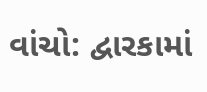વાંચો: દ્વારકામાં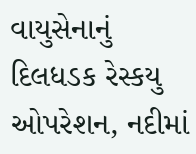વાયુસેનાનું દિલધડક રેસ્કયુ ઓપરેશન, નદીમાં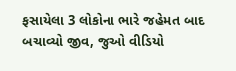ફસાયેલા 3 લોકોના ભારે જહેમત બાદ બચાવ્યો જીવ, જુઓ વીડિયો